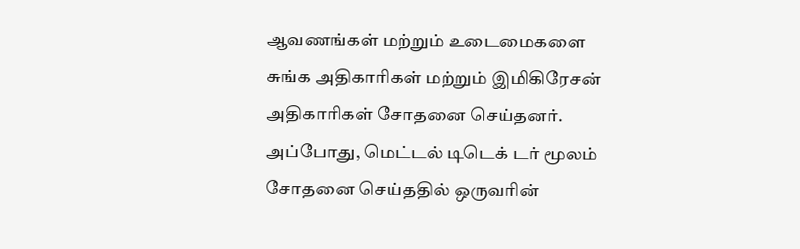ஆவணங்கள் மற்றும் உடைமைகளை சுங்க அதிகாரிகள் மற்றும் இமிகிரேசன் அதிகாரிகள் சோதனை செய்தனர். அப்போது, மெட்டல் டிடெக் டர் மூலம் சோதனை செய்ததில் ஒருவரின்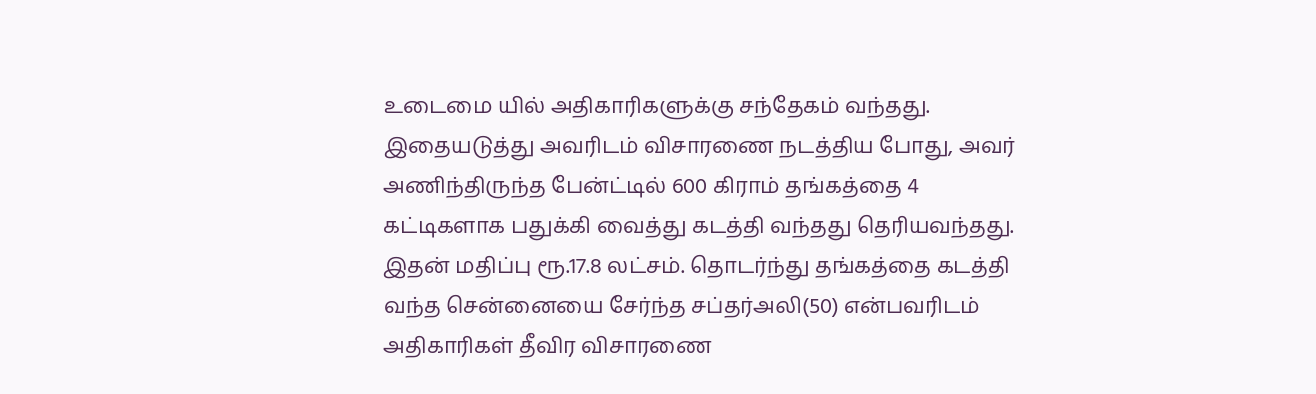உடைமை யில் அதிகாரிகளுக்கு சந்தேகம் வந்தது. இதையடுத்து அவரிடம் விசாரணை நடத்திய போது, அவர் அணிந்திருந்த பேன்ட்டில் 600 கிராம் தங்கத்தை 4 கட்டிகளாக பதுக்கி வைத்து கடத்தி வந்தது தெரியவந்தது.
இதன் மதிப்பு ரூ.17.8 லட்சம். தொடர்ந்து தங்கத்தை கடத்தி வந்த சென்னையை சேர்ந்த சப்தர்அலி(50) என்பவரிடம் அதிகாரிகள் தீவிர விசாரணை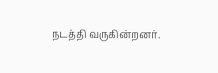நடத்தி வருகின்றனர்.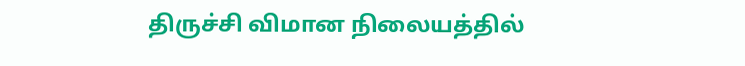திருச்சி விமான நிலையத்தில்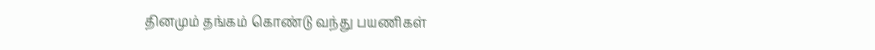தினமும் தங்கம் கொண்டு வந்து பயணிகள்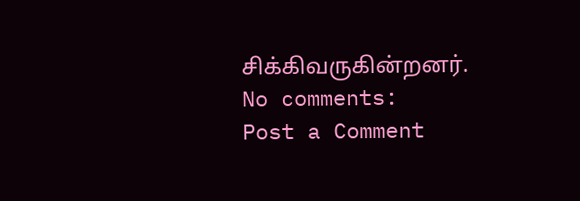சிக்கிவருகின்றனர்.
No comments:
Post a Comment